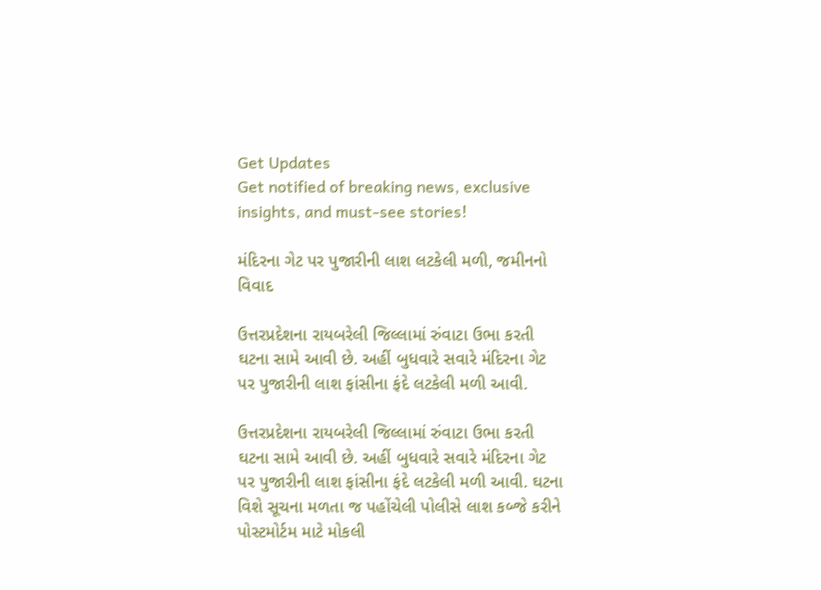Get Updates
Get notified of breaking news, exclusive insights, and must-see stories!

મંદિરના ગેટ પર પુજારીની લાશ લટકેલી મળી, જમીનનો વિવાદ

ઉત્તરપ્રદેશના રાયબરેલી જિલ્લામાં રુંવાટા ઉભા કરતી ઘટના સામે આવી છે. અહીં બુધવારે સવારે મંદિરના ગેટ પર પુજારીની લાશ ફાંસીના ફંદે લટકેલી મળી આવી.

ઉત્તરપ્રદેશના રાયબરેલી જિલ્લામાં રુંવાટા ઉભા કરતી ઘટના સામે આવી છે. અહીં બુધવારે સવારે મંદિરના ગેટ પર પુજારીની લાશ ફાંસીના ફંદે લટકેલી મળી આવી. ઘટના વિશે સૂચના મળતા જ પહોંચેલી પોલીસે લાશ કબ્જે કરીને પોસ્ટમોર્ટમ માટે મોકલી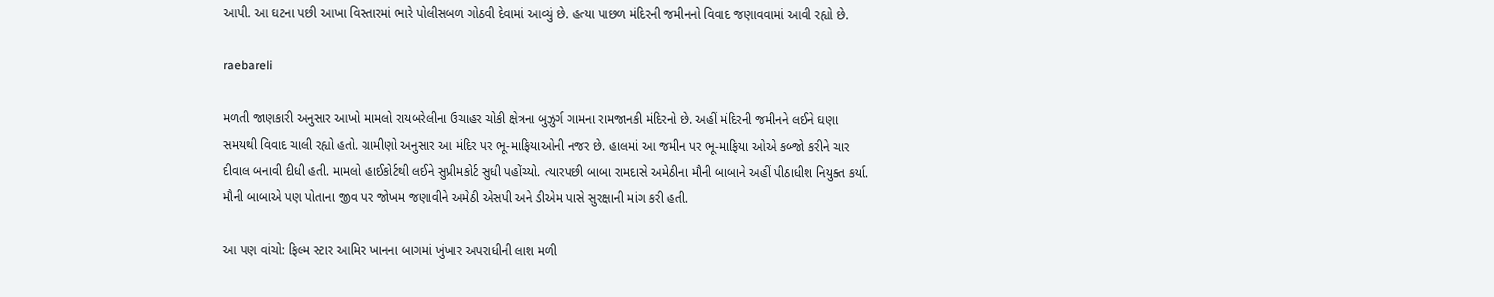આપી. આ ઘટના પછી આખા વિસ્તારમાં ભારે પોલીસબળ ગોઠવી દેવામાં આવ્યું છે. હત્યા પાછળ મંદિરની જમીનનો વિવાદ જણાવવામાં આવી રહ્યો છે.

raebareli

મળતી જાણકારી અનુસાર આખો મામલો રાયબરેલીના ઉચાહર ચોકી ક્ષેત્રના બુઝુર્ગ ગામના રામજાનકી મંદિરનો છે. અહીં મંદિરની જમીનને લઈને ઘણા સમયથી વિવાદ ચાલી રહ્યો હતો. ગ્રામીણો અનુસાર આ મંદિર પર ભૂ-માફિયાઓની નજર છે. હાલમાં આ જમીન પર ભૂ-માફિયા ઓએ કબ્જો કરીને ચાર દીવાલ બનાવી દીધી હતી. મામલો હાઈકોર્ટથી લઈને સુપ્રીમકોર્ટ સુધી પહોંચ્યો. ત્યારપછી બાબા રામદાસે અમેઠીના મૌની બાબાને અહીં પીઠાધીશ નિયુક્ત કર્યા. મૌની બાબાએ પણ પોતાના જીવ પર જોખમ જણાવીને અમેઠી એસપી અને ડીએમ પાસે સુરક્ષાની માંગ કરી હતી.

આ પણ વાંચો: ફિલ્મ સ્ટાર આમિર ખાનના બાગમાં ખુંખાર અપરાધીની લાશ મળી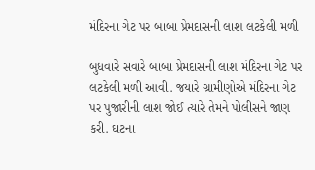મંદિરના ગેટ પર બાબા પ્રેમદાસની લાશ લટકેલી મળી

બુધવારે સવારે બાબા પ્રેમદાસની લાશ મંદિરના ગેટ પર લટકેલી મળી આવી. જયારે ગ્રામીણોએ મંદિરના ગેટ પર પુજારીની લાશ જોઈ ત્યારે તેમને પોલીસને જાણ કરી. ઘટના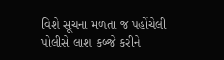વિશે સૂચના મળતા જ પહોંચેલી પોલીસે લાશ કબ્જે કરીને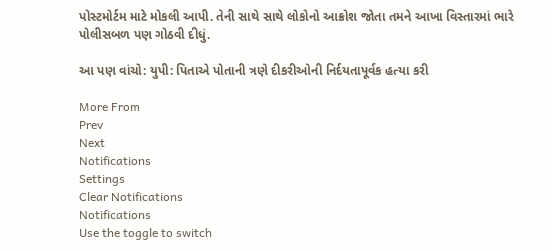પોસ્ટમોર્ટમ માટે મોકલી આપી. તેની સાથે સાથે લોકોનો આક્રોશ જોતા તમને આખા વિસ્તારમાં ભારે પોલીસબળ પણ ગોઠવી દીધું.

આ પણ વાંચો: યુપી: પિતાએ પોતાની ત્રણે દીકરીઓની નિર્દયતાપૂર્વક હત્યા કરી

More From
Prev
Next
Notifications
Settings
Clear Notifications
Notifications
Use the toggle to switch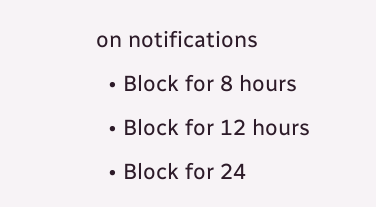on notifications
  • Block for 8 hours
  • Block for 12 hours
  • Block for 24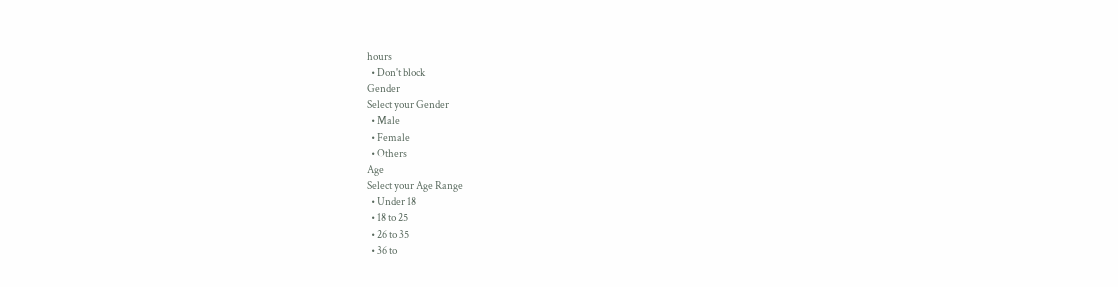hours
  • Don't block
Gender
Select your Gender
  • Male
  • Female
  • Others
Age
Select your Age Range
  • Under 18
  • 18 to 25
  • 26 to 35
  • 36 to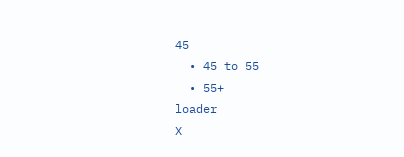45
  • 45 to 55
  • 55+
loader
X